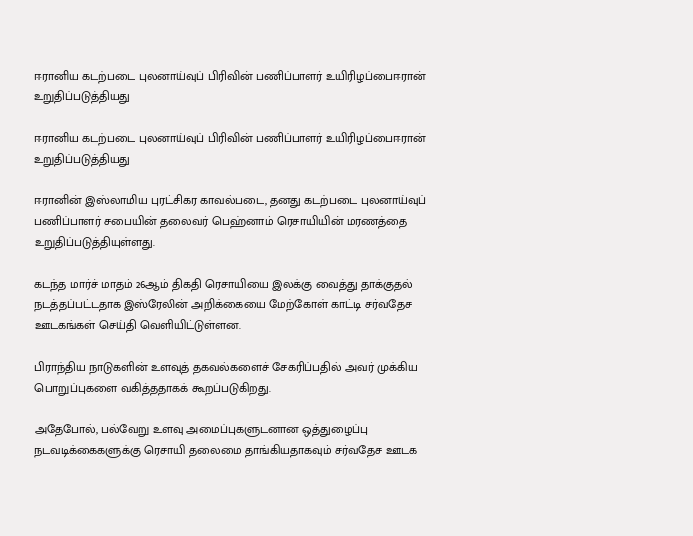ஈரானிய கடற்படை புலனாய்வுப் பிரிவின் பணிப்பாளர் உயிரிழப்பைஈரான் உறுதிப்படுத்தியது

ஈரானிய கடற்படை புலனாய்வுப் பிரிவின் பணிப்பாளர் உயிரிழப்பைஈரான் உறுதிப்படுத்தியது

ஈரானின் இஸ்லாமிய புரட்சிகர காவல்படை, தனது கடற்படை புலனாய்வுப் பணிப்பாளர் சபையின் தலைவர் பெஹ்னாம் ரெசாயியின் மரணத்தை உறுதிப்படுத்தியுள்ளது.

கடந்த மார்ச் மாதம் 26ஆம் திகதி ரெசாயியை இலக்கு வைத்து தாக்குதல் நடத்தப்பட்டதாக இஸ்ரேலின் அறிக்கையை மேற்கோள் காட்டி சர்வதேச ஊடகங்கள் செய்தி வெளியிட்டுள்ளன.

பிராந்திய நாடுகளின் உளவுத் தகவல்களைச் சேகரிப்பதில் அவர் முக்கிய பொறுப்புகளை வகித்ததாகக் கூறப்படுகிறது.

அதேபோல், பல்வேறு உளவு அமைப்புகளுடனான ஒத்துழைப்பு நடவடிக்கைகளுக்கு ரெசாயி தலைமை தாங்கியதாகவும் சர்வதேச ஊடக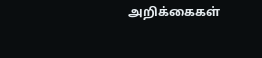அறிக்கைகள்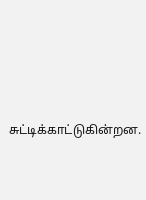சுட்டிக்காட்டுகின்றன.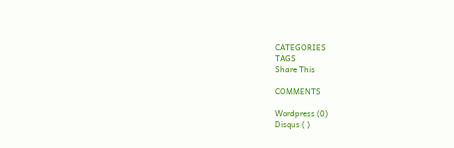CATEGORIES
TAGS
Share This

COMMENTS

Wordpress (0)
Disqus ( )